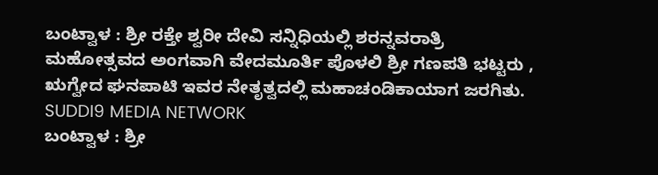ಬಂಟ್ವಾಳ : ಶ್ರೀ ರಕ್ತೇ ಶ್ವರೀ ದೇವಿ ಸನ್ನಿಧಿಯಲ್ಲಿ ಶರನ್ನವರಾತ್ರಿ ಮಹೋತ್ಸವದ ಅಂಗವಾಗಿ ವೇದಮೂರ್ತಿ ಪೊಳಲಿ ಶ್ರೀ ಗಣಪತಿ ಭಟ್ಟರು , ಋಗ್ವೇದ ಘನಪಾಟಿ ಇವರ ನೇತೃತ್ವದಲ್ಲಿ ಮಹಾಚಂಡಿಕಾಯಾಗ ಜರಗಿತು.
SUDDI9 MEDIA NETWORK
ಬಂಟ್ವಾಳ : ಶ್ರೀ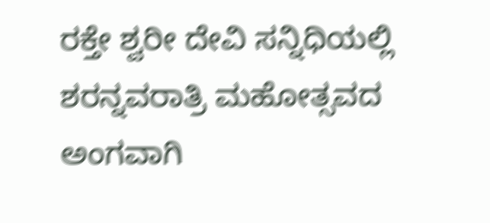ರಕ್ತೇ ಶ್ವರೀ ದೇವಿ ಸನ್ನಿಧಿಯಲ್ಲಿ ಶರನ್ನವರಾತ್ರಿ ಮಹೋತ್ಸವದ ಅಂಗವಾಗಿ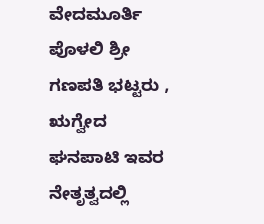ವೇದಮೂರ್ತಿ ಪೊಳಲಿ ಶ್ರೀ ಗಣಪತಿ ಭಟ್ಟರು , ಋಗ್ವೇದ ಘನಪಾಟಿ ಇವರ ನೇತೃತ್ವದಲ್ಲಿ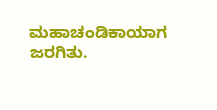ಮಹಾಚಂಡಿಕಾಯಾಗ ಜರಗಿತು.